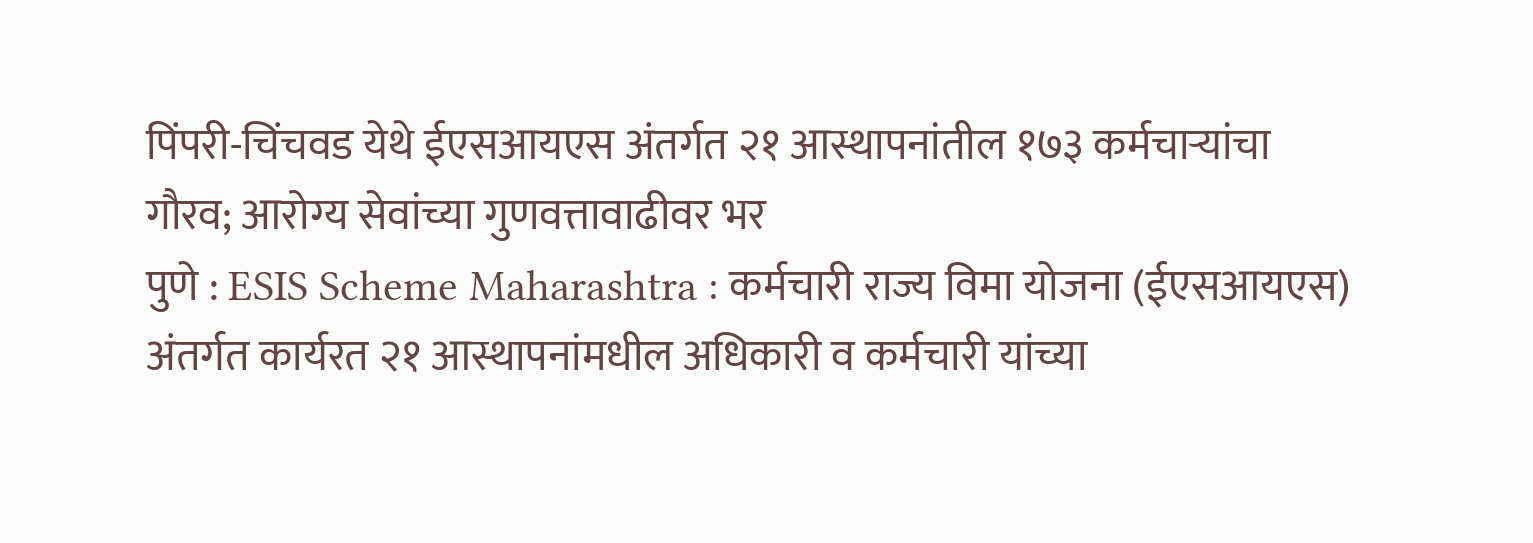पिंपरी-चिंचवड येथे ईएसआयएस अंतर्गत २१ आस्थापनांतील १७३ कर्मचाऱ्यांचा गौरव; आरोग्य सेवांच्या गुणवत्तावाढीवर भर
पुणे : ESIS Scheme Maharashtra : कर्मचारी राज्य विमा योजना (ईएसआयएस) अंतर्गत कार्यरत २१ आस्थापनांमधील अधिकारी व कर्मचारी यांच्या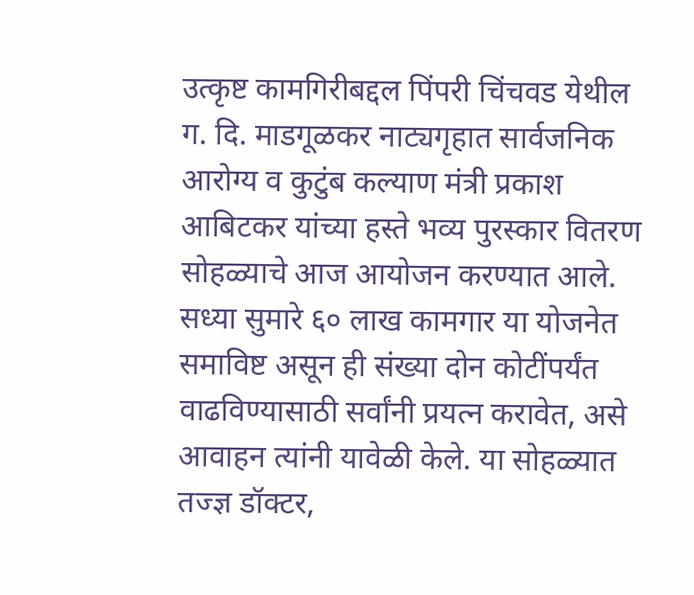उत्कृष्ट कामगिरीबद्दल पिंपरी चिंचवड येथील ग. दि. माडगूळकर नाट्यगृहात सार्वजनिक आरोग्य व कुटुंब कल्याण मंत्री प्रकाश आबिटकर यांच्या हस्ते भव्य पुरस्कार वितरण सोहळ्याचे आज आयोजन करण्यात आले. सध्या सुमारे ६० लाख कामगार या योजनेत समाविष्ट असून ही संख्या दोन कोटींपर्यंत वाढविण्यासाठी सर्वांनी प्रयत्न करावेत, असे आवाहन त्यांनी यावेळी केले. या सोहळ्यात तज्ज्ञ डॉक्टर,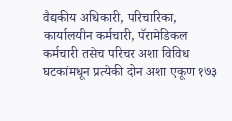वैद्यकीय अधिकारी, परिचारिका, कार्यालयीन कर्मचारी, पॅरामेडिकल कर्मचारी तसेच परिचर अशा विविध घटकांमधून प्रत्येकी दोन अशा एकूण १७३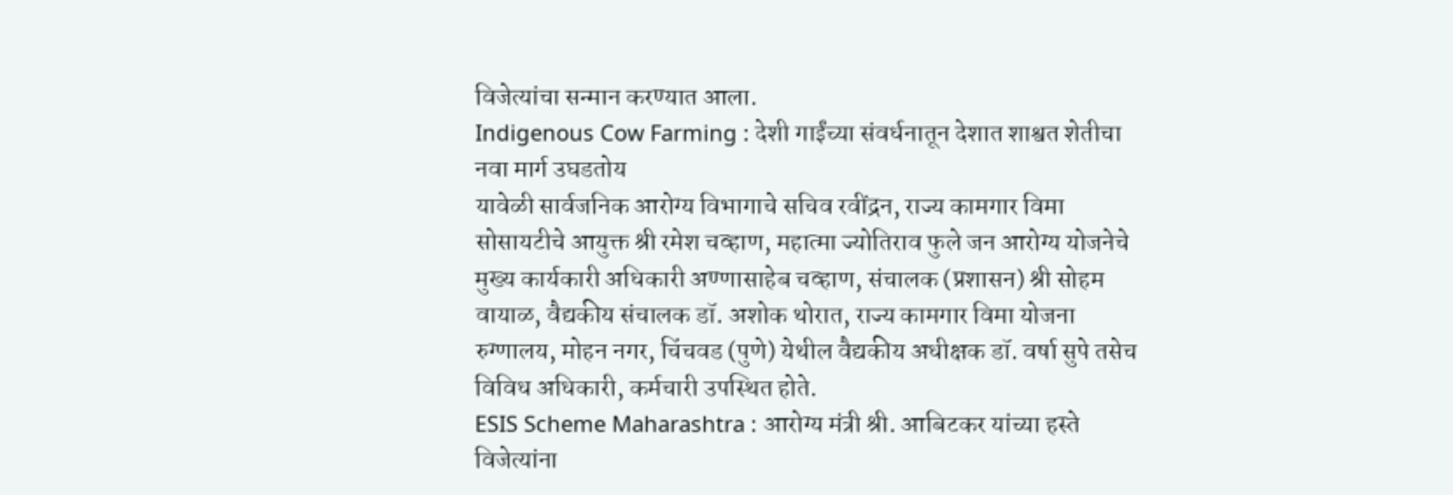विजेत्यांचा सन्मान करण्यात आला.
Indigenous Cow Farming : देशी गाईंच्या संवर्धनातून देशात शाश्वत शेतीचा नवा मार्ग उघडतोय
यावेळी सार्वजनिक आरोग्य विभागाचे सचिव रवींद्रन, राज्य कामगार विमा सोसायटीचे आयुक्त श्री रमेश चव्हाण, महात्मा ज्योतिराव फुले जन आरोग्य योजनेचे मुख्य कार्यकारी अधिकारी अण्णासाहेब चव्हाण, संचालक (प्रशासन) श्री सोहम वायाळ, वैद्यकीय संचालक डॉ. अशोक थोरात, राज्य कामगार विमा योजना रुग्णालय, मोहन नगर, चिंचवड (पुणे) येथील वैद्यकीय अधीक्षक डॉ. वर्षा सुपे तसेच विविध अधिकारी, कर्मचारी उपस्थित होते.
ESIS Scheme Maharashtra : आरोग्य मंत्री श्री. आबिटकर यांच्या हस्ते विजेत्यांना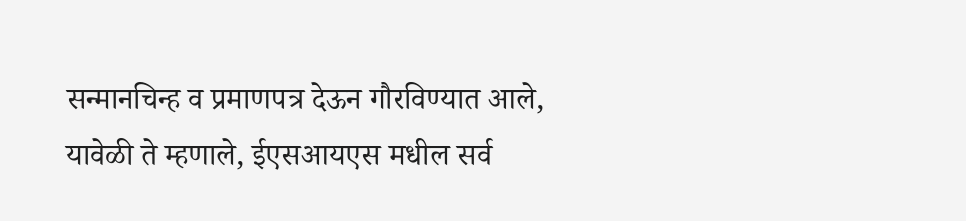सन्मानचिन्ह व प्रमाणपत्र देऊन गौरविण्यात आले, यावेळी ते म्हणाले, ईएसआयएस मधील सर्व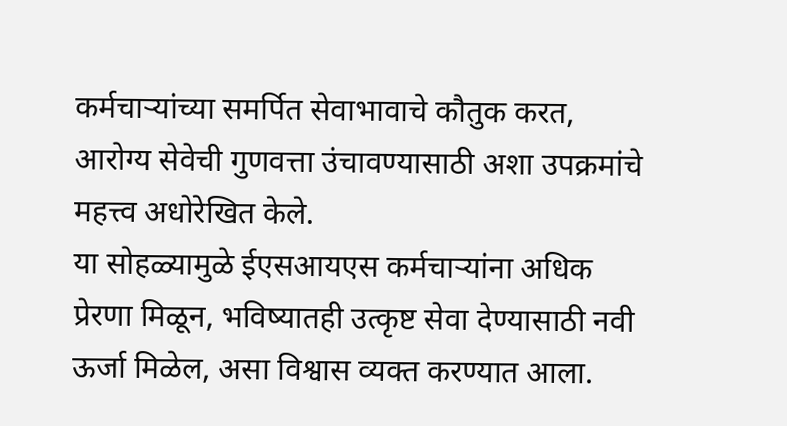कर्मचाऱ्यांच्या समर्पित सेवाभावाचे कौतुक करत, आरोग्य सेवेची गुणवत्ता उंचावण्यासाठी अशा उपक्रमांचे महत्त्व अधोरेखित केले.
या सोहळ्यामुळे ईएसआयएस कर्मचाऱ्यांना अधिक प्रेरणा मिळून, भविष्यातही उत्कृष्ट सेवा देण्यासाठी नवी ऊर्जा मिळेल, असा विश्वास व्यक्त करण्यात आला.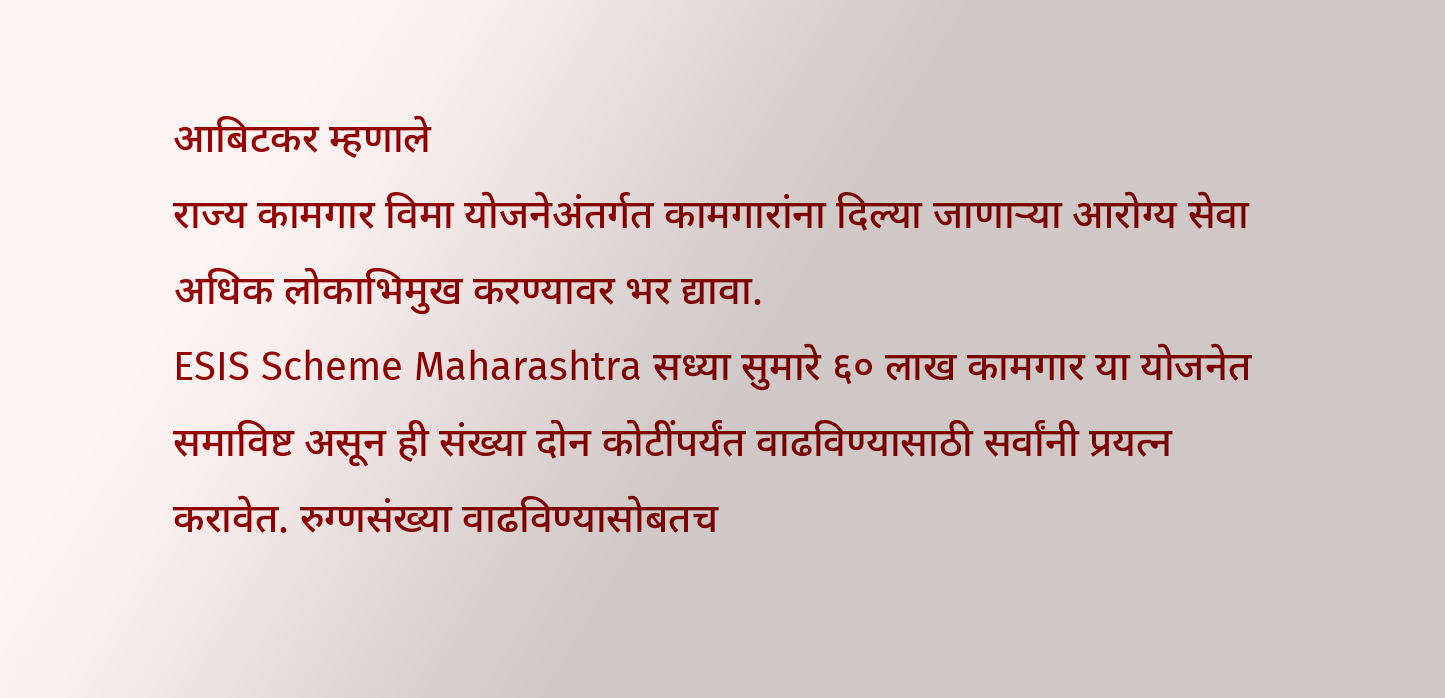आबिटकर म्हणाले
राज्य कामगार विमा योजनेअंतर्गत कामगारांना दिल्या जाणाऱ्या आरोग्य सेवा अधिक लोकाभिमुख करण्यावर भर द्यावा.
ESIS Scheme Maharashtra सध्या सुमारे ६० लाख कामगार या योजनेत समाविष्ट असून ही संख्या दोन कोटींपर्यंत वाढविण्यासाठी सर्वांनी प्रयत्न करावेत. रुग्णसंख्या वाढविण्यासोबतच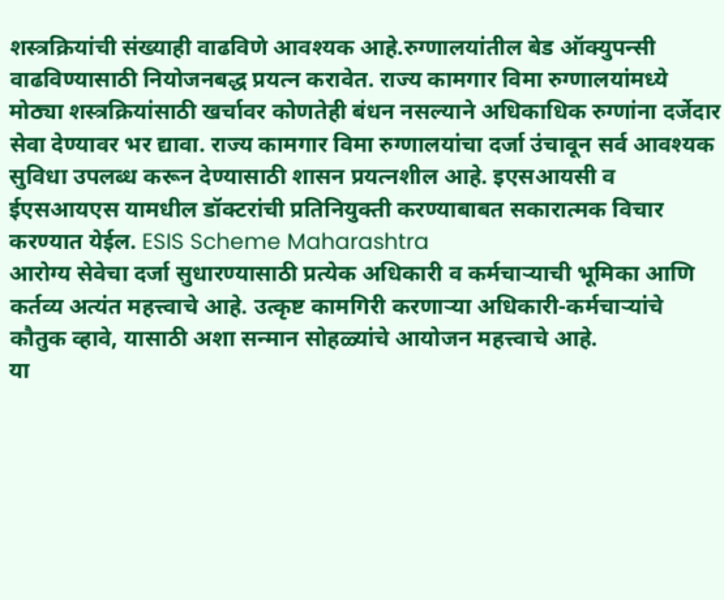शस्त्रक्रियांची संख्याही वाढविणे आवश्यक आहे.रुग्णालयांतील बेड ऑक्युपन्सी वाढविण्यासाठी नियोजनबद्ध प्रयत्न करावेत. राज्य कामगार विमा रुग्णालयांमध्ये मोठ्या शस्त्रक्रियांसाठी खर्चावर कोणतेही बंधन नसल्याने अधिकाधिक रुग्णांना दर्जेदार सेवा देण्यावर भर द्यावा. राज्य कामगार विमा रुग्णालयांचा दर्जा उंचावून सर्व आवश्यक सुविधा उपलब्ध करून देण्यासाठी शासन प्रयत्नशील आहे. इएसआयसी व ईएसआयएस यामधील डॉक्टरांची प्रतिनियुक्ती करण्याबाबत सकारात्मक विचार करण्यात येईल. ESIS Scheme Maharashtra
आरोग्य सेवेचा दर्जा सुधारण्यासाठी प्रत्येक अधिकारी व कर्मचाऱ्याची भूमिका आणि कर्तव्य अत्यंत महत्त्वाचे आहे. उत्कृष्ट कामगिरी करणाऱ्या अधिकारी-कर्मचाऱ्यांचे कौतुक व्हावे, यासाठी अशा सन्मान सोहळ्यांचे आयोजन महत्त्वाचे आहे.
या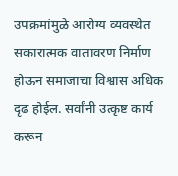उपक्रमांमुळे आरोग्य व्यवस्थेत सकारात्मक वातावरण निर्माण होऊन समाजाचा विश्वास अधिक दृढ होईल. सर्वांनी उत्कृष्ट कार्य करून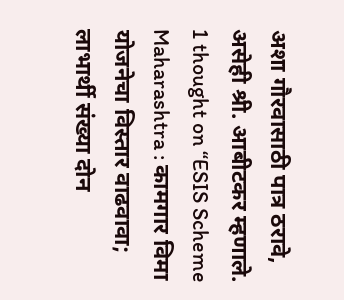अशा गौरवासाठी पात्र ठरावे, असेही श्री. आबीटकर म्हणाले.
1 thought on “ESIS Scheme Maharashtra : कामगार विमा योजनेचा विस्तार वाढवावा; लाभार्थी संख्या दोन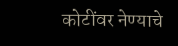कोटींवर नेण्याचे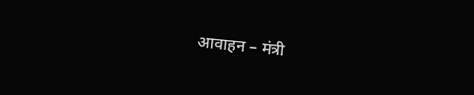आवाहन – मंत्री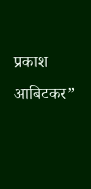प्रकाश आबिटकर”